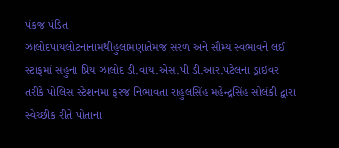પંકજ પંડિત
ઝાલોદપાયલોટનાનામથીહુલામણાતેમજ સરળ અને સૌમ્ય સ્વભાવને લઈ સ્ટાફમાં સહુના પ્રિય ઝાલોદ ડી.વાય.એસ.પી ડી.આર.પટેલના ડ્રાઇવર તરીકે પોલિસ સ્ટેશનમા ફરજ નિભાવતા રાહુલસિંહ મહેન્દ્રસિંહ સોલંકી દ્વારા સ્વેચ્છીક રીતે પોતાના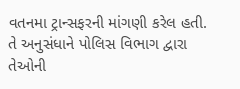વતનમા ટ્રાન્સફરની માંગણી કરેલ હતી. તે અનુસંધાને પોલિસ વિભાગ દ્વારા તેઓની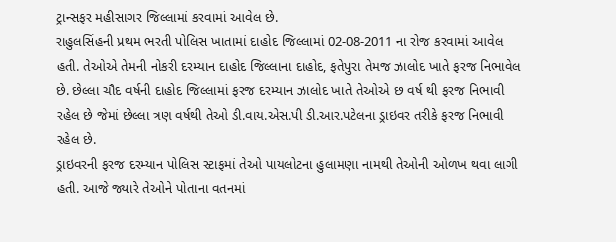ટ્રાન્સફર મહીસાગર જિલ્લામાં કરવામાં આવેલ છે.
રાહુલસિંહની પ્રથમ ભરતી પોલિસ ખાતામાં દાહોદ જિલ્લામાં 02-08-2011 ના રોજ કરવામાં આવેલ હતી. તેઓએ તેમની નોકરી દરમ્યાન દાહોદ જિલ્લાના દાહોદ, ફતેપુરા તેમજ ઝાલોદ ખાતે ફરજ નિભાવેલ છે. છેલ્લા ચૌદ વર્ષની દાહોદ જિલ્લામાં ફરજ દરમ્યાન ઝાલોદ ખાતે તેઓએ છ વર્ષ થી ફરજ નિભાવી રહેલ છે જેમાં છેલ્લા ત્રણ વર્ષથી તેઓ ડી.વાય.એસ.પી ડી.આર.પટેલના ડ્રાઇવર તરીકે ફરજ નિભાવી રહેલ છે.
ડ્રાઇવરની ફરજ દરમ્યાન પોલિસ સ્ટાફમાં તેઓ પાયલોટના હુલામણા નામથી તેઓની ઓળખ થવા લાગી હતી. આજે જ્યારે તેઓને પોતાના વતનમાં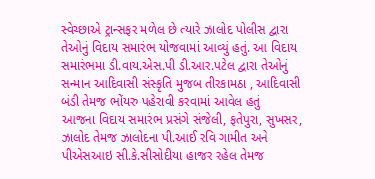સ્વેચ્છાએ ટ્રાન્સફર મળેલ છે ત્યારે ઝાલોદ પોલીસ દ્વારા તેઓનું વિદાય સમારંભ યોજવામાં આવ્યું હતું. આ વિદાય સમારંભમા ડી.વાય.એસ.પી ડી.આર.પટેલ દ્વારા તેઓનું સન્માન આદિવાસી સંસ્કૃતિ મુજબ તીરકામઠા , આદિવાસી બંડી તેમજ ભોંયરુ પહેરાવી કરવામાં આવેલ હતું
આજના વિદાય સમારંભ પ્રસંગે સંજેલી, ફતેપુરા, સુખસર, ઝાલોદ તેમજ ઝાલોદના પી.આઈ રવિ ગામીત અને પીએસઆઇ સી.કે.સીસોદીયા હાજર રહેલ તેમજ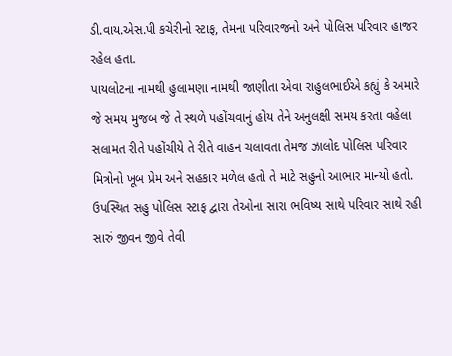ડી.વાય.એસ.પી કચેરીનો સ્ટાફ, તેમના પરિવારજનો અને પોલિસ પરિવાર હાજર રહેલ હતા.
પાયલોટના નામથી હુલામણા નામથી જાણીતા એવા રાહુલભાઈએ કહ્યું કે અમારે જે સમય મુજબ જે તે સ્થળે પહોંચવાનું હોય તેને અનુલક્ષી સમય કરતા વહેલા સલામત રીતે પહોંચીયે તે રીતે વાહન ચલાવતા તેમજ ઝાલોદ પોલિસ પરિવાર મિત્રોનો ખૂબ પ્રેમ અને સહકાર મળેલ હતો તે માટે સહુનો આભાર માન્યો હતો. ઉપસ્થિત સહુ પોલિસ સ્ટાફ દ્વારા તેઓના સારા ભવિષ્ય સાથે પરિવાર સાથે રહી સારું જીવન જીવે તેવી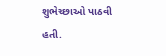શુભેચ્છાઓ પાઠવી હતી.